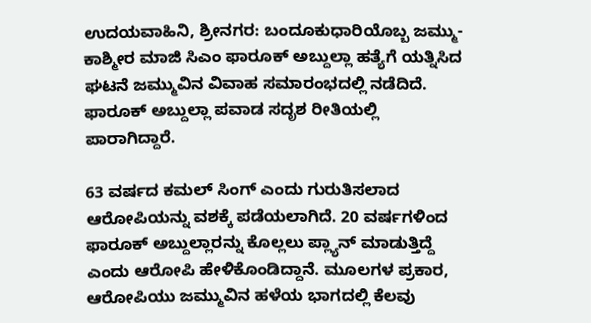ಉದಯವಾಹಿನಿ, ಶ್ರೀನಗರ: ಬಂದೂಕುಧಾರಿಯೊಬ್ಬ ಜಮ್ಮು-ಕಾಶ್ಮೀರ ಮಾಜಿ ಸಿಎಂ ಫಾರೂಕ್ ಅಬ್ದುಲ್ಲಾ ಹತ್ಯೆಗೆ ಯತ್ನಿಸಿದ ಘಟನೆ ಜಮ್ಮುವಿನ ವಿವಾಹ ಸಮಾರಂಭದಲ್ಲಿ ನಡೆದಿದೆ. ಫಾರೂಕ್ ಅಬ್ದುಲ್ಲಾ ಪವಾಡ ಸದೃಶ ರೀತಿಯಲ್ಲಿ ಪಾರಾಗಿದ್ದಾರೆ.

63 ವರ್ಷದ ಕಮಲ್ ಸಿಂಗ್ ಎಂದು ಗುರುತಿಸಲಾದ ಆರೋಪಿಯನ್ನು ವಶಕ್ಕೆ ಪಡೆಯಲಾಗಿದೆ. 20 ವರ್ಷಗಳಿಂದ ಫಾರೂಕ್ ಅಬ್ದುಲ್ಲಾರನ್ನು ಕೊಲ್ಲಲು ಪ್ಲ್ಯಾನ್ ಮಾಡುತ್ತಿದ್ದೆ ಎಂದು ಆರೋಪಿ ಹೇಳಿಕೊಂಡಿದ್ದಾನೆ. ಮೂಲಗಳ ಪ್ರಕಾರ, ಆರೋಪಿಯು ಜಮ್ಮುವಿನ ಹಳೆಯ ಭಾಗದಲ್ಲಿ ಕೆಲವು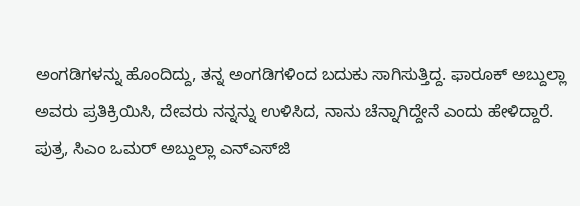ಅಂಗಡಿಗಳನ್ನು ಹೊಂದಿದ್ದು, ತನ್ನ ಅಂಗಡಿಗಳಿಂದ ಬದುಕು ಸಾಗಿಸುತ್ತಿದ್ದ. ಫಾರೂಕ್ ಅಬ್ದುಲ್ಲಾ ಅವರು ಪ್ರತಿಕ್ರಿಯಿಸಿ, ದೇವರು ನನ್ನನ್ನು ಉಳಿಸಿದ, ನಾನು ಚೆನ್ನಾಗಿದ್ದೇನೆ ಎಂದು ಹೇಳಿದ್ದಾರೆ.
ಪುತ್ರ, ಸಿಎಂ ಒಮರ್ ಅಬ್ದುಲ್ಲಾ ಎನ್‌ಎಸ್‌ಜಿ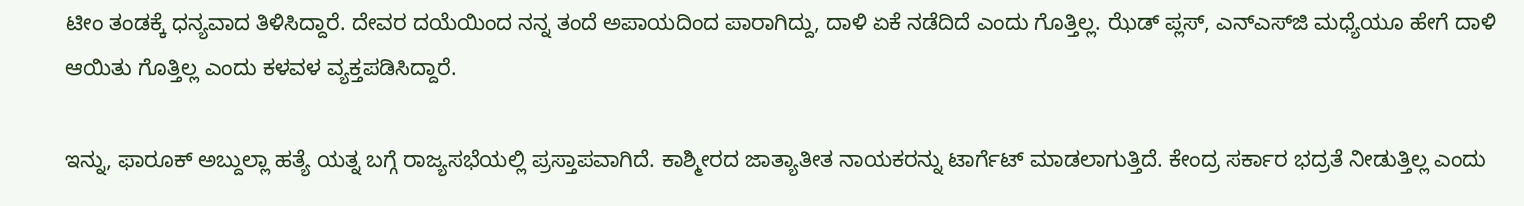ಟೀಂ ತಂಡಕ್ಕೆ ಧನ್ಯವಾದ ತಿಳಿಸಿದ್ದಾರೆ. ದೇವರ ದಯೆಯಿಂದ ನನ್ನ ತಂದೆ ಅಪಾಯದಿಂದ ಪಾರಾಗಿದ್ದು, ದಾಳಿ ಏಕೆ ನಡೆದಿದೆ ಎಂದು ಗೊತ್ತಿಲ್ಲ. ಝೆಡ್ ಪ್ಲಸ್, ಎನ್‌ಎಸ್‌ಜಿ ಮಧ್ಯೆಯೂ ಹೇಗೆ ದಾಳಿ ಆಯಿತು ಗೊತ್ತಿಲ್ಲ ಎಂದು ಕಳವಳ ವ್ಯಕ್ತಪಡಿಸಿದ್ದಾರೆ.

ಇನ್ನು, ಫಾರೂಕ್ ಅಬ್ದುಲ್ಲಾ ಹತ್ಯೆ ಯತ್ನ ಬಗ್ಗೆ ರಾಜ್ಯಸಭೆಯಲ್ಲಿ ಪ್ರಸ್ತಾಪವಾಗಿದೆ. ಕಾಶ್ಮೀರದ ಜಾತ್ಯಾತೀತ ನಾಯಕರನ್ನು ಟಾರ್ಗೆಟ್ ಮಾಡಲಾಗುತ್ತಿದೆ. ಕೇಂದ್ರ ಸರ್ಕಾರ ಭದ್ರತೆ ನೀಡುತ್ತಿಲ್ಲ ಎಂದು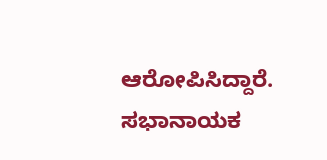ಆರೋಪಿಸಿದ್ದಾರೆ. ಸಭಾನಾಯಕ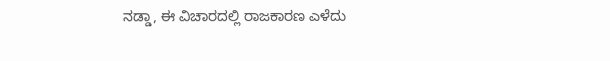ನಡ್ಡಾ, ಈ ವಿಚಾರದಲ್ಲಿ ರಾಜಕಾರಣ ಎಳೆದು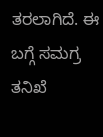ತರಲಾಗಿದೆ. ಈ ಬಗ್ಗೆ ಸಮಗ್ರ ತನಿಖೆ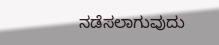ನಡೆಸಲಾಗುವುದು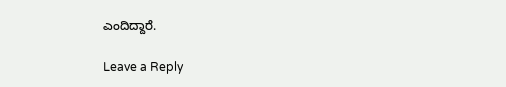ಎಂದಿದ್ದಾರೆ.

Leave a Reply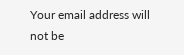Your email address will not be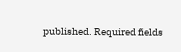published. Required fields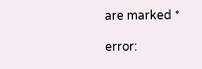are marked *

error: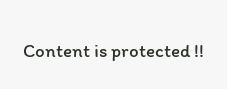Content is protected !!